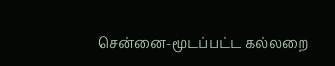சென்னை-மூடப்பட்ட கல்லறை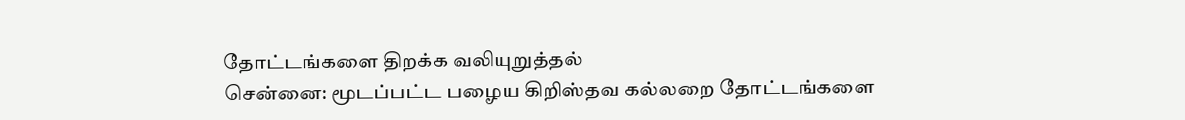தோட்டங்களை திறக்க வலியுறுத்தல்
சென்னை: மூடப்பட்ட பழைய கிறிஸ்தவ கல்லறை தோட்டங்களை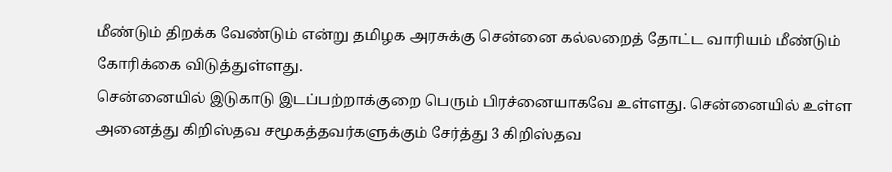மீண்டும் திறக்க வேண்டும் என்று தமிழக அரசுக்கு சென்னை கல்லறைத் தோட்ட வாரியம் மீண்டும் கோரிக்கை விடுத்துள்ளது.
சென்னையில் இடுகாடு இடப்பற்றாக்குறை பெரும் பிரச்னையாகவே உள்ளது. சென்னையில் உள்ள அனைத்து கிறிஸ்தவ சமூகத்தவர்களுக்கும் சேர்த்து 3 கிறிஸ்தவ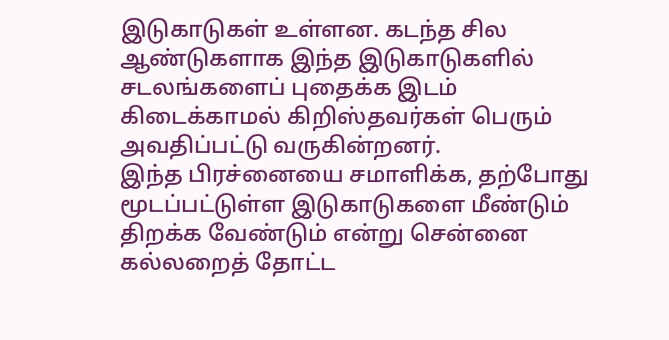இடுகாடுகள் உள்ளன. கடந்த சில ஆண்டுகளாக இந்த இடுகாடுகளில் சடலங்களைப் புதைக்க இடம் கிடைக்காமல் கிறிஸ்தவர்கள் பெரும் அவதிப்பட்டு வருகின்றனர்.
இந்த பிரச்னையை சமாளிக்க, தற்போது மூடப்பட்டுள்ள இடுகாடுகளை மீண்டும் திறக்க வேண்டும் என்று சென்னை கல்லறைத் தோட்ட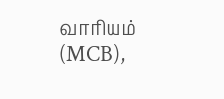வாரியம் (MCB),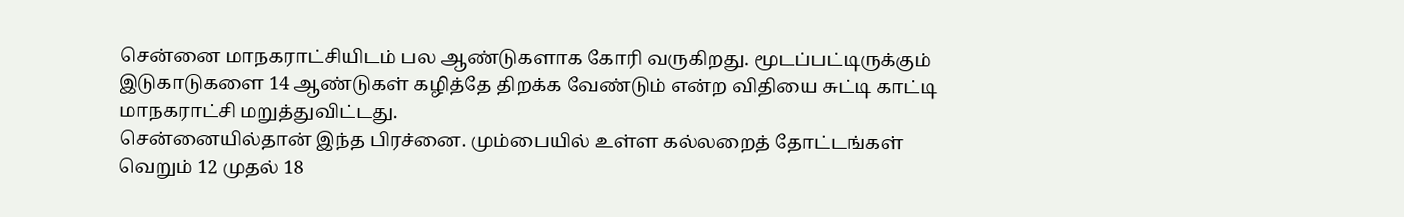சென்னை மாநகராட்சியிடம் பல ஆண்டுகளாக கோரி வருகிறது. மூடப்பட்டிருக்கும் இடுகாடுகளை 14 ஆண்டுகள் கழித்தே திறக்க வேண்டும் என்ற விதியை சுட்டி காட்டி மாநகராட்சி மறுத்துவிட்டது.
சென்னையில்தான் இந்த பிரச்னை. மும்பையில் உள்ள கல்லறைத் தோட்டங்கள் வெறும் 12 முதல் 18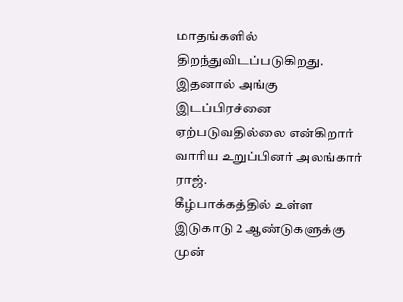மாதங்களில் திறந்துவிடப்படுகிறது. இதனால் அங்கு இடப்பிரச்னை ஏற்படுவதில்லை என்கிறார் வாரிய உறுப்பினர் அலங்கார் ராஜ்.
கீழ்பாக்கத்தில் உள்ள இடுகாடு 2 ஆண்டுகளுக்கு முன்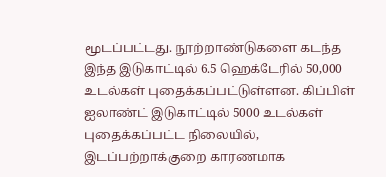மூடப்பட்டது. நூற்றாண்டுகளை கடந்த இந்த இடுகாட்டில் 6.5 ஹெக்டேரில் 50,000 உடல்கள் புதைக்கப்பட்டுள்ளன. கிப்பிள் ஐலாண்ட் இடுகாட்டில் 5000 உடல்கள் புதைக்கப்பட்ட நிலையில், இடப்பற்றாக்குறை காரணமாக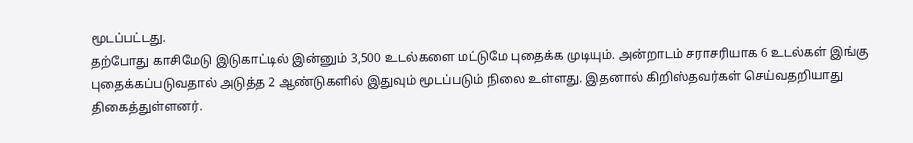மூடப்பட்டது.
தற்போது காசிமேடு இடுகாட்டில் இன்னும் 3,500 உடல்களை மட்டுமே புதைக்க முடியும். அன்றாடம் சராசரியாக 6 உடல்கள் இங்கு புதைக்கப்படுவதால் அடுத்த 2 ஆண்டுகளில் இதுவும் மூடப்படும் நிலை உள்ளது. இதனால் கிறிஸ்தவர்கள் செய்வதறியாது திகைத்துள்ளனர்.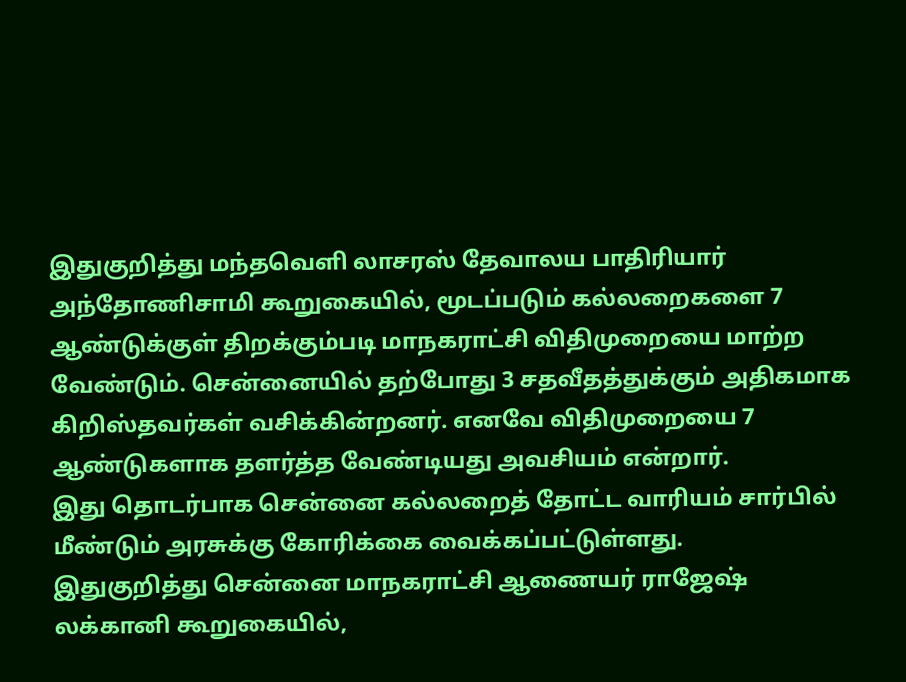இதுகுறித்து மந்தவெளி லாசரஸ் தேவாலய பாதிரியார் அந்தோணிசாமி கூறுகையில், மூடப்படும் கல்லறைகளை 7 ஆண்டுக்குள் திறக்கும்படி மாநகராட்சி விதிமுறையை மாற்ற வேண்டும். சென்னையில் தற்போது 3 சதவீதத்துக்கும் அதிகமாக கிறிஸ்தவர்கள் வசிக்கின்றனர். எனவே விதிமுறையை 7 ஆண்டுகளாக தளர்த்த வேண்டியது அவசியம் என்றார்.
இது தொடர்பாக சென்னை கல்லறைத் தோட்ட வாரியம் சார்பில் மீண்டும் அரசுக்கு கோரிக்கை வைக்கப்பட்டுள்ளது.
இதுகுறித்து சென்னை மாநகராட்சி ஆணையர் ராஜேஷ் லக்கானி கூறுகையில்,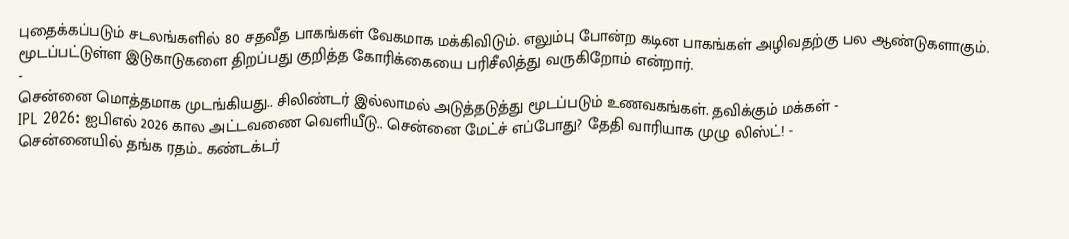புதைக்கப்படும் சடலங்களில் 80 சதவீத பாகங்கள் வேகமாக மக்கிவிடும். எலும்பு போன்ற கடின பாகங்கள் அழிவதற்கு பல ஆண்டுகளாகும். மூடப்பட்டுள்ள இடுகாடுகளை திறப்பது குறித்த கோரிக்கையை பரிசீலித்து வருகிறோம் என்றார்.
-
சென்னை மொத்தமாக முடங்கியது.. சிலிண்டர் இல்லாமல் அடுத்தடுத்து மூடப்படும் உணவகங்கள். தவிக்கும் மக்கள் -
IPL 2026: ஐபிஎல் 2026 கால அட்டவணை வெளியீடு.. சென்னை மேட்ச் எப்போது? தேதி வாரியாக முழு லிஸ்ட்! -
சென்னையில் தங்க ரதம்.. கண்டக்டர்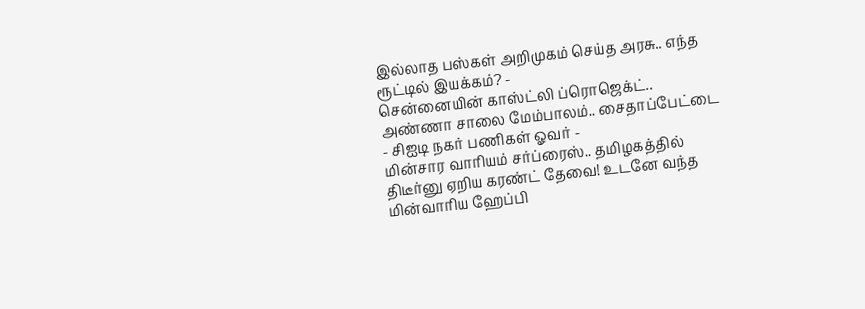இல்லாத பஸ்கள் அறிமுகம் செய்த அரசு.. எந்த ரூட்டில் இயக்கம்? -
சென்னையின் காஸ்ட்லி ப்ரொஜெக்ட்.. அண்ணா சாலை மேம்பாலம்.. சைதாப்பேட்டை - சிஐடி நகர் பணிகள் ஓவர் -
மின்சார வாரியம் சர்ப்ரைஸ்.. தமிழகத்தில் திடீர்னு ஏறிய கரண்ட் தேவை! உடனே வந்த மின்வாரிய ஹேப்பி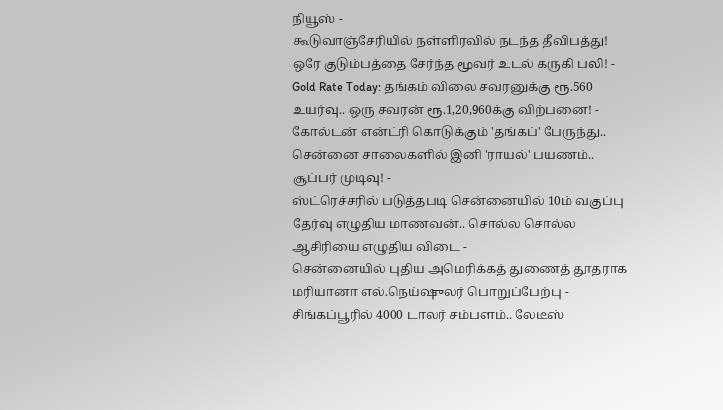நியூஸ் -
கூடுவாஞ்சேரியில் நள்ளிரவில் நடந்த தீவிபத்து! ஒரே குடும்பத்தை சேர்ந்த மூவர் உடல் கருகி பலி! -
Gold Rate Today: தங்கம் விலை சவரனுக்கு ரூ.560 உயர்வு.. ஒரு சவரன் ரூ.1,20,960க்கு விற்பனை! -
கோல்டன் என்ட்ரி கொடுக்கும் 'தங்கப்' பேருந்து.. சென்னை சாலைகளில் இனி 'ராயல்' பயணம்.. சூப்பர் முடிவு! -
ஸ்ட்ரெச்சரில் படுத்தபடி சென்னையில் 10ம் வகுப்பு தேர்வு எழுதிய மாணவன்.. சொல்ல சொல்ல ஆசிரியை எழுதிய விடை -
சென்னையில் புதிய அமெரிக்கத் துணைத் தூதராக மரியானா எல்.நெய்ஷுலர் பொறுப்பேற்பு -
சிங்கப்பூரில் 4000 டாலர் சம்பளம்.. லேடீஸ்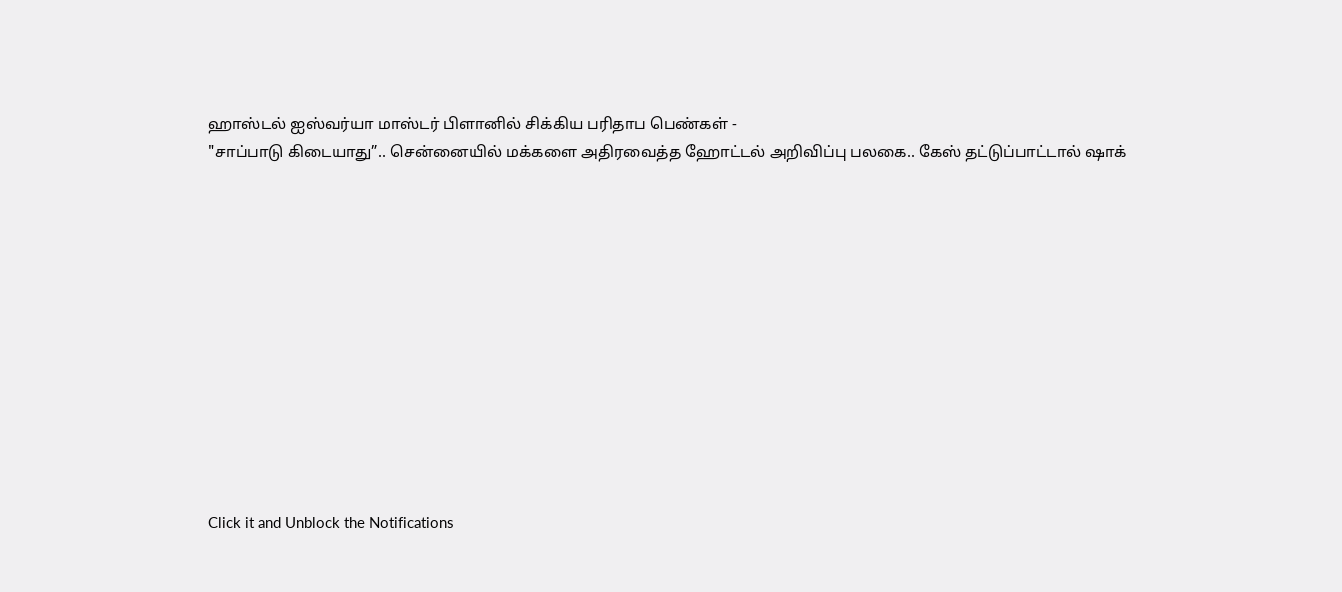ஹாஸ்டல் ஐஸ்வர்யா மாஸ்டர் பிளானில் சிக்கிய பரிதாப பெண்கள் -
"சாப்பாடு கிடையாது”.. சென்னையில் மக்களை அதிரவைத்த ஹோட்டல் அறிவிப்பு பலகை.. கேஸ் தட்டுப்பாட்டால் ஷாக்












Click it and Unblock the Notifications